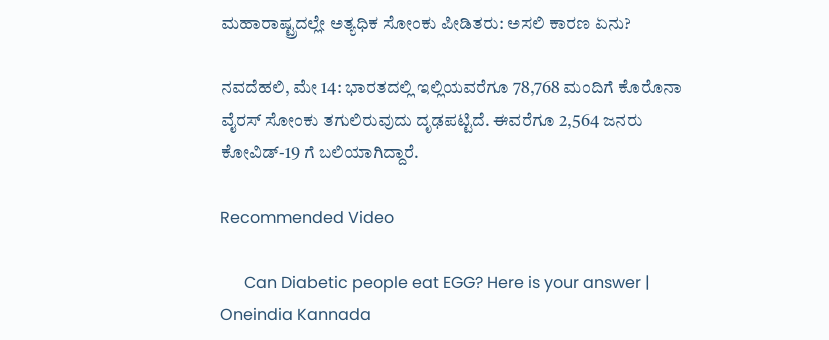ಮಹಾರಾಷ್ಟ್ರದಲ್ಲೇ ಅತ್ಯಧಿಕ ಸೋಂಕು ಪೀಡಿತರು: ಅಸಲಿ ಕಾರಣ ಏನು?

ನವದೆಹಲಿ, ಮೇ 14: ಭಾರತದಲ್ಲಿ ಇಲ್ಲಿಯವರೆಗೂ 78,768 ಮಂದಿಗೆ ಕೊರೊನಾ ವೈರಸ್ ಸೋಂಕು ತಗುಲಿರುವುದು ದೃಢಪಟ್ಟಿದೆ. ಈವರೆಗೂ 2,564 ಜನರು ಕೋವಿಡ್-19 ಗೆ ಬಲಿಯಾಗಿದ್ದಾರೆ.

Recommended Video

      Can Diabetic people eat EGG? Here is your answer | Oneindia Kannada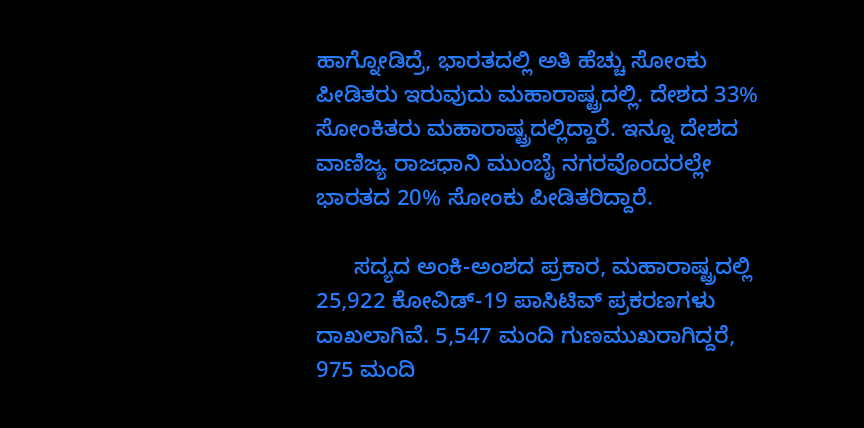ಹಾಗ್ನೋಡಿದ್ರೆ, ಭಾರತದಲ್ಲಿ ಅತಿ ಹೆಚ್ಚು ಸೋಂಕು ಪೀಡಿತರು ಇರುವುದು ಮಹಾರಾಷ್ಟ್ರದಲ್ಲಿ. ದೇಶದ 33% ಸೋಂಕಿತರು ಮಹಾರಾಷ್ಟ್ರದಲ್ಲಿದ್ದಾರೆ. ಇನ್ನೂ ದೇಶದ ವಾಣಿಜ್ಯ ರಾಜಧಾನಿ ಮುಂಬೈ ನಗರವೊಂದರಲ್ಲೇ ಭಾರತದ 20% ಸೋಂಕು ಪೀಡಿತರಿದ್ದಾರೆ.

      ಸದ್ಯದ ಅಂಕಿ-ಅಂಶದ ಪ್ರಕಾರ, ಮಹಾರಾಷ್ಟ್ರದಲ್ಲಿ 25,922 ಕೋವಿಡ್-19 ಪಾಸಿಟಿವ್ ಪ್ರಕರಣಗಳು ದಾಖಲಾಗಿವೆ. 5,547 ಮಂದಿ ಗುಣಮುಖರಾಗಿದ್ದರೆ, 975 ಮಂದಿ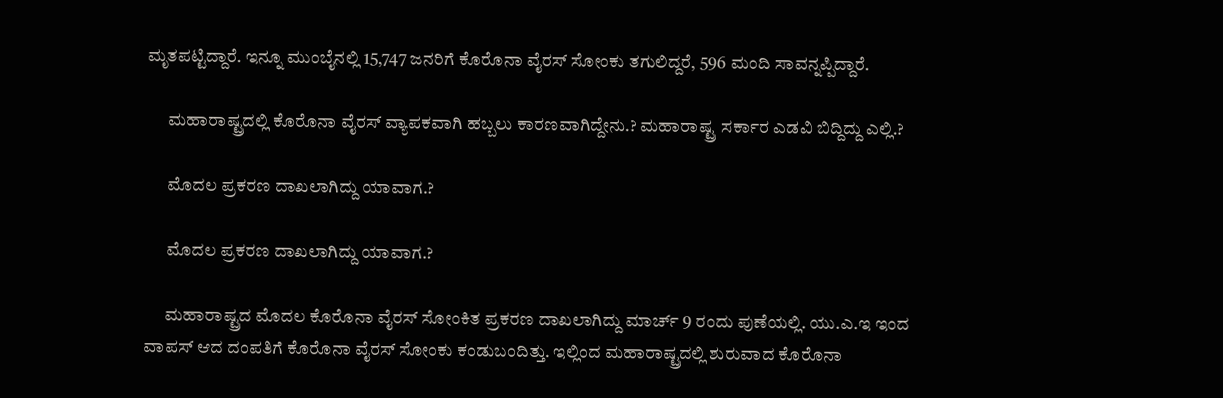ಮೃತಪಟ್ಟಿದ್ದಾರೆ. ಇನ್ನೂ ಮುಂಬೈನಲ್ಲಿ 15,747 ಜನರಿಗೆ ಕೊರೊನಾ ವೈರಸ್ ಸೋಂಕು ತಗುಲಿದ್ದರೆ, 596 ಮಂದಿ ಸಾವನ್ನಪ್ಪಿದ್ದಾರೆ.

      ಮಹಾರಾಷ್ಟ್ರದಲ್ಲಿ ಕೊರೊನಾ ವೈರಸ್ ವ್ಯಾಪಕವಾಗಿ ಹಬ್ಬಲು ಕಾರಣವಾಗಿದ್ದೇನು.? ಮಹಾರಾಷ್ಟ್ರ ಸರ್ಕಾರ ಎಡವಿ ಬಿದ್ದಿದ್ದು ಎಲ್ಲಿ.?

      ಮೊದಲ ಪ್ರಕರಣ ದಾಖಲಾಗಿದ್ದು ಯಾವಾಗ.?

      ಮೊದಲ ಪ್ರಕರಣ ದಾಖಲಾಗಿದ್ದು ಯಾವಾಗ.?

      ಮಹಾರಾಷ್ಟ್ರದ ಮೊದಲ ಕೊರೊನಾ ವೈರಸ್ ಸೋಂಕಿತ ಪ್ರಕರಣ ದಾಖಲಾಗಿದ್ದು ಮಾರ್ಚ್ 9 ರಂದು ಪುಣೆಯಲ್ಲಿ. ಯು.ಎ.ಇ ಇಂದ ವಾಪಸ್ ಆದ ದಂಪತಿಗೆ ಕೊರೊನಾ ವೈರಸ್ ಸೋಂಕು ಕಂಡುಬಂದಿತ್ತು. ಇಲ್ಲಿಂದ ಮಹಾರಾಷ್ಟ್ರದಲ್ಲಿ ಶುರುವಾದ ಕೊರೊನಾ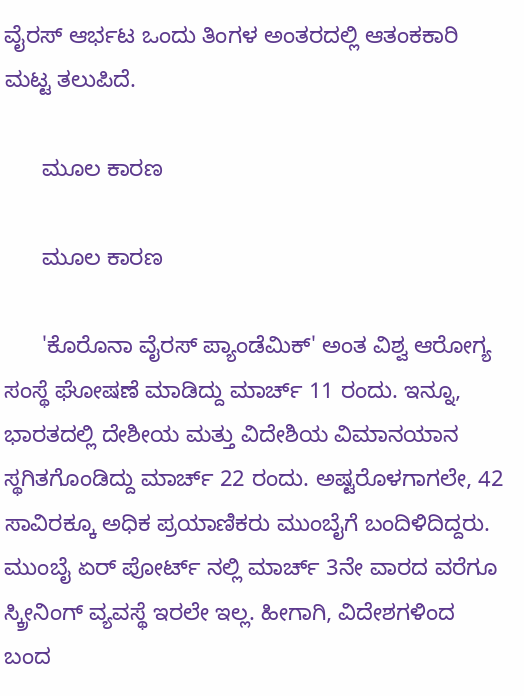ವೈರಸ್ ಆರ್ಭಟ ಒಂದು ತಿಂಗಳ ಅಂತರದಲ್ಲಿ ಆತಂಕಕಾರಿ ಮಟ್ಟ ತಲುಪಿದೆ.

      ಮೂಲ ಕಾರಣ

      ಮೂಲ ಕಾರಣ

      'ಕೊರೊನಾ ವೈರಸ್ ಪ್ಯಾಂಡೆಮಿಕ್' ಅಂತ ವಿಶ್ವ ಆರೋಗ್ಯ ಸಂಸ್ಥೆ ಘೋಷಣೆ ಮಾಡಿದ್ದು ಮಾರ್ಚ್ 11 ರಂದು. ಇನ್ನೂ, ಭಾರತದಲ್ಲಿ ದೇಶೀಯ ಮತ್ತು ವಿದೇಶಿಯ ವಿಮಾನಯಾನ ಸ್ಥಗಿತಗೊಂಡಿದ್ದು ಮಾರ್ಚ್ 22 ರಂದು. ಅಷ್ಟರೊಳಗಾಗಲೇ, 42 ಸಾವಿರಕ್ಕೂ ಅಧಿಕ ಪ್ರಯಾಣಿಕರು ಮುಂಬೈಗೆ ಬಂದಿಳಿದಿದ್ದರು. ಮುಂಬೈ ಏರ್ ಪೋರ್ಟ್ ನಲ್ಲಿ ಮಾರ್ಚ್ 3ನೇ ವಾರದ ವರೆಗೂ ಸ್ಕ್ರೀನಿಂಗ್ ವ್ಯವಸ್ಥೆ ಇರಲೇ ಇಲ್ಲ. ಹೀಗಾಗಿ, ವಿದೇಶಗಳಿಂದ ಬಂದ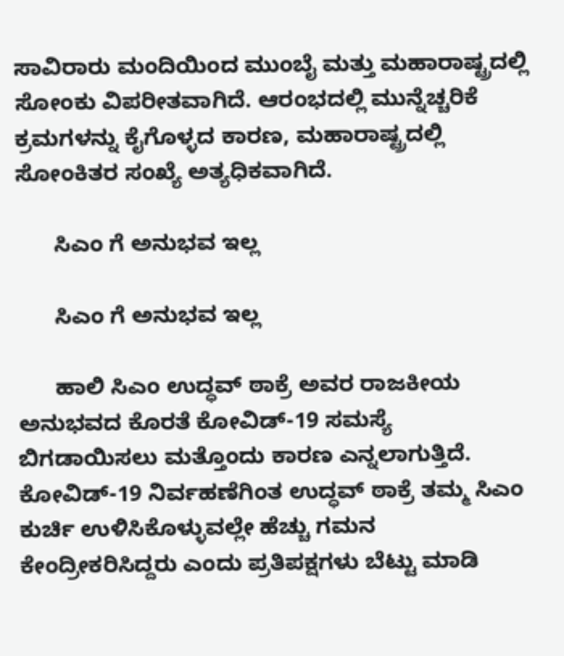ಸಾವಿರಾರು ಮಂದಿಯಿಂದ ಮುಂಬೈ ಮತ್ತು ಮಹಾರಾಷ್ಟ್ರದಲ್ಲಿ ಸೋಂಕು ವಿಪರೀತವಾಗಿದೆ. ಆರಂಭದಲ್ಲಿ ಮುನ್ನೆಚ್ಚರಿಕೆ ಕ್ರಮಗಳನ್ನು ಕೈಗೊಳ್ಳದ ಕಾರಣ, ಮಹಾರಾಷ್ಟ್ರದಲ್ಲಿ ಸೋಂಕಿತರ ಸಂಖ್ಯೆ ಅತ್ಯಧಿಕವಾಗಿದೆ.

      ಸಿಎಂ ಗೆ ಅನುಭವ ಇಲ್ಲ

      ಸಿಎಂ ಗೆ ಅನುಭವ ಇಲ್ಲ

      ಹಾಲಿ ಸಿಎಂ ಉದ್ಧವ್ ಠಾಕ್ರೆ ಅವರ ರಾಜಕೀಯ ಅನುಭವದ ಕೊರತೆ ಕೋವಿಡ್-19 ಸಮಸ್ಯೆ ಬಿಗಡಾಯಿಸಲು ಮತ್ತೊಂದು ಕಾರಣ ಎನ್ನಲಾಗುತ್ತಿದೆ. ಕೋವಿಡ್-19 ನಿರ್ವಹಣೆಗಿಂತ ಉದ್ಧವ್ ಠಾಕ್ರೆ ತಮ್ಮ ಸಿಎಂ ಕುರ್ಚಿ ಉಳಿಸಿಕೊಳ್ಳುವಲ್ಲೇ ಹೆಚ್ಚು ಗಮನ ಕೇಂದ್ರೀಕರಿಸಿದ್ದರು ಎಂದು ಪ್ರತಿಪಕ್ಷಗಳು ಬೆಟ್ಟು ಮಾಡಿ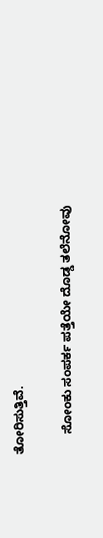ತೋರಿಸುತ್ತಿವೆ.

      ಸೋಂಕು ಸಂಪರ್ಕ ಪತ್ತೆಯೇ ದೊಡ್ಡ ತಲೆನೋವು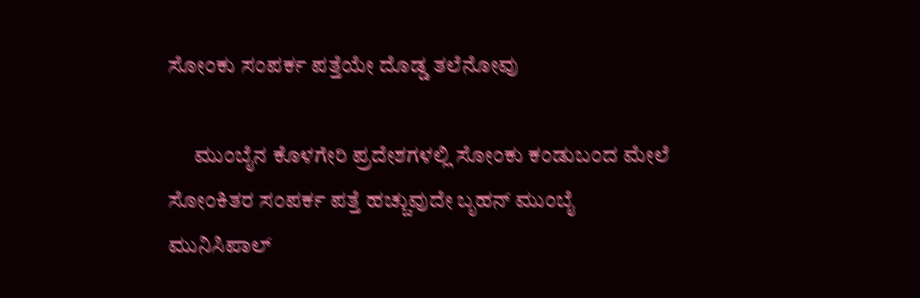ಸೋಂಕು ಸಂಪರ್ಕ ಪತ್ತೆಯೇ ದೊಡ್ಡ ತಲೆನೋವು

      ಮುಂಬೈನ ಕೊಳಗೇರಿ ಪ್ರದೇಶಗಳಲ್ಲಿ ಸೋಂಕು ಕಂಡುಬಂದ ಮೇಲೆ ಸೋಂಕಿತರ ಸಂಪರ್ಕ ಪತ್ತೆ ಹಚ್ಚುವುದೇ ಬೃಹನ್ ಮುಂಬೈ ಮುನಿಸಿಪಾಲ್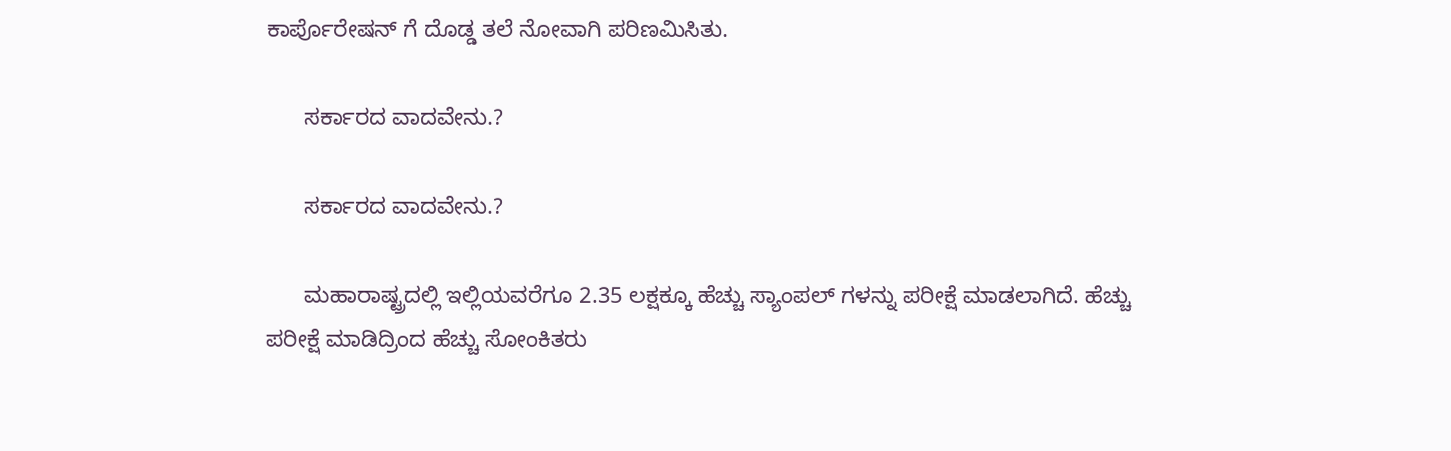ಕಾರ್ಪೊರೇಷನ್ ಗೆ ದೊಡ್ಡ ತಲೆ ನೋವಾಗಿ ಪರಿಣಮಿಸಿತು.

      ಸರ್ಕಾರದ ವಾದವೇನು.?

      ಸರ್ಕಾರದ ವಾದವೇನು.?

      ಮಹಾರಾಷ್ಟ್ರದಲ್ಲಿ ಇಲ್ಲಿಯವರೆಗೂ 2.35 ಲಕ್ಷಕ್ಕೂ ಹೆಚ್ಚು ಸ್ಯಾಂಪಲ್ ಗಳನ್ನು ಪರೀಕ್ಷೆ ಮಾಡಲಾಗಿದೆ. ಹೆಚ್ಚು ಪರೀಕ್ಷೆ ಮಾಡಿದ್ರಿಂದ ಹೆಚ್ಚು ಸೋಂಕಿತರು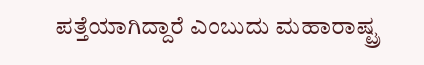ಪತ್ತೆಯಾಗಿದ್ದಾರೆ ಎಂಬುದು ಮಹಾರಾಷ್ಟ್ರ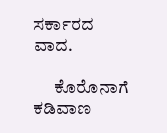ಸರ್ಕಾರದ ವಾದ.

      ಕೊರೊನಾಗೆ ಕಡಿವಾಣ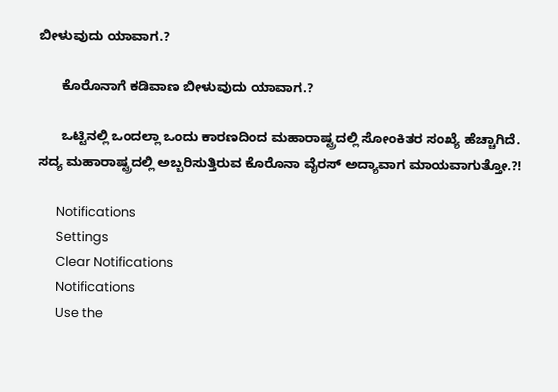ಬೀಳುವುದು ಯಾವಾಗ.?

      ಕೊರೊನಾಗೆ ಕಡಿವಾಣ ಬೀಳುವುದು ಯಾವಾಗ.?

      ಒಟ್ಟಿನಲ್ಲಿ ಒಂದಲ್ಲಾ ಒಂದು ಕಾರಣದಿಂದ ಮಹಾರಾಷ್ಟ್ರದಲ್ಲಿ ಸೋಂಕಿತರ ಸಂಖ್ಯೆ ಹೆಚ್ಚಾಗಿದೆ. ಸದ್ಯ ಮಹಾರಾಷ್ಟ್ರದಲ್ಲಿ ಅಬ್ಬರಿಸುತ್ತಿರುವ ಕೊರೊನಾ ವೈರಸ್ ಅದ್ಯಾವಾಗ ಮಾಯವಾಗುತ್ತೋ.?!

      Notifications
      Settings
      Clear Notifications
      Notifications
      Use the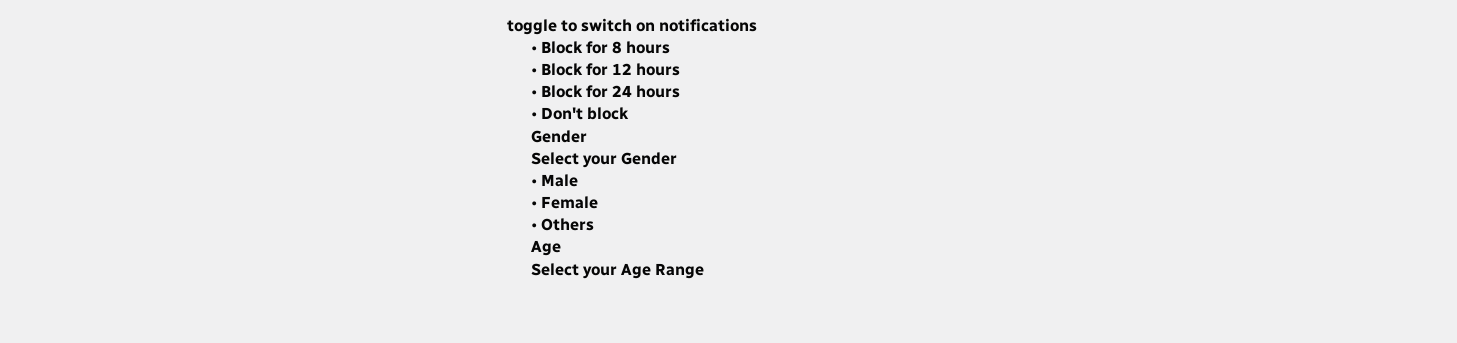toggle to switch on notifications
      • Block for 8 hours
      • Block for 12 hours
      • Block for 24 hours
      • Don't block
      Gender
      Select your Gender
      • Male
      • Female
      • Others
      Age
      Select your Age Range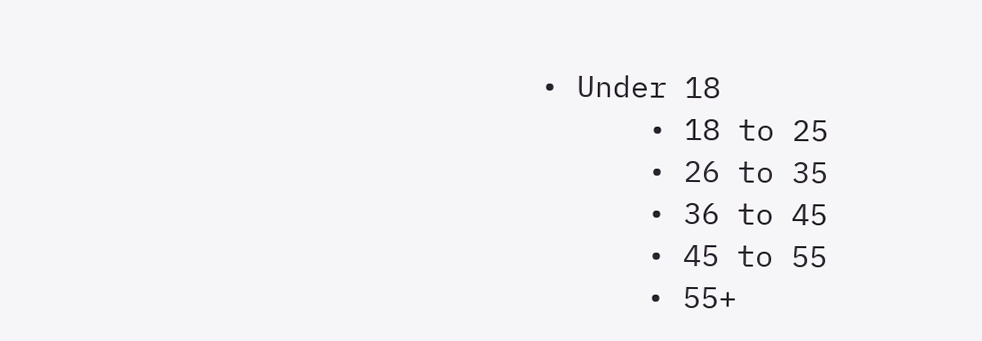• Under 18
      • 18 to 25
      • 26 to 35
      • 36 to 45
      • 45 to 55
      • 55+